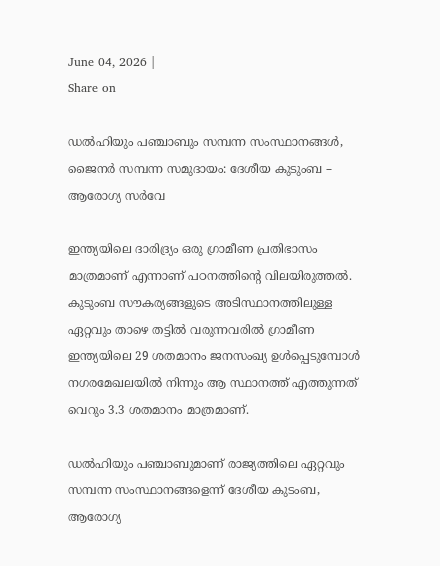June 04, 2026 |
Share on

ഡല്‍ഹിയും പഞ്ചാബും സമ്പന്ന സംസ്ഥാനങ്ങള്‍, ജൈനര്‍ സമ്പന്ന സമുദായം: ദേശീയ കുടുംബ – ആരോഗ്യ സര്‍വേ

ഇന്ത്യയിലെ ദാരിദ്ര്യം ഒരു ഗ്രാമീണ പ്രതിഭാസം മാത്രമാണ് എന്നാണ് പഠനത്തിന്റെ വിലയിരുത്തല്‍. കുടുംബ സൗകര്യങ്ങളുടെ അടിസ്ഥാനത്തിലുള്ള ഏറ്റവും താഴെ തട്ടില്‍ വരുന്നവരില്‍ ഗ്രാമീണ ഇന്ത്യയിലെ 29 ശതമാനം ജനസംഖ്യ ഉള്‍പ്പെടുമ്പോള്‍ നഗരമേഖലയില്‍ നിന്നും ആ സ്ഥാനത്ത് എത്തുന്നത് വെറും 3.3 ശതമാനം മാത്രമാണ്.

ഡല്‍ഹിയും പഞ്ചാബുമാണ് രാജ്യത്തിലെ ഏറ്റവും സമ്പന്ന സംസ്ഥാനങ്ങളെന്ന് ദേശീയ കുടംബ, ആരോഗ്യ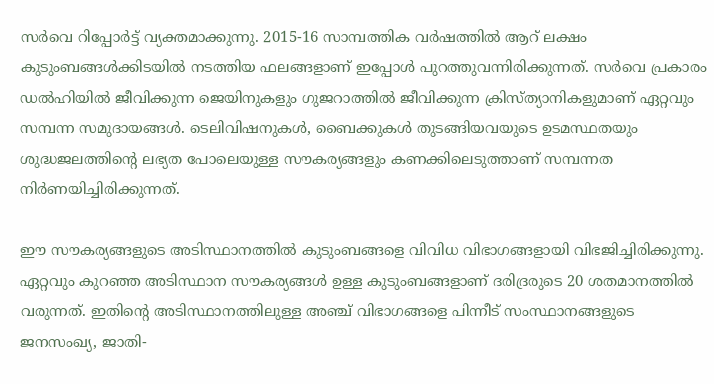സര്‍വെ റിപ്പോര്‍ട്ട് വ്യക്തമാക്കുന്നു. 2015-16 സാമ്പത്തിക വര്‍ഷത്തില്‍ ആറ് ലക്ഷം കുടുംബങ്ങള്‍ക്കിടയില്‍ നടത്തിയ ഫലങ്ങളാണ് ഇപ്പോള്‍ പുറത്തുവന്നിരിക്കുന്നത്. സര്‍വെ പ്രകാരം ഡല്‍ഹിയില്‍ ജീവിക്കുന്ന ജെയിനുകളും ഗുജറാത്തില്‍ ജീവിക്കുന്ന ക്രിസ്ത്യാനികളുമാണ് ഏറ്റവും സമ്പന്ന സമുദായങ്ങള്‍. ടെലിവിഷനുകള്‍, ബൈക്കുകള്‍ തുടങ്ങിയവയുടെ ഉടമസ്ഥതയും ശുദ്ധജലത്തിന്റെ ലഭ്യത പോലെയുള്ള സൗകര്യങ്ങളും കണക്കിലെടുത്താണ് സമ്പന്നത നിര്‍ണയിച്ചിരിക്കുന്നത്.

ഈ സൗകര്യങ്ങളുടെ അടിസ്ഥാനത്തില്‍ കുടുംബങ്ങളെ വിവിധ വിഭാഗങ്ങളായി വിഭജിച്ചിരിക്കുന്നു. ഏറ്റവും കുറഞ്ഞ അടിസ്ഥാന സൗകര്യങ്ങള്‍ ഉള്ള കുടുംബങ്ങളാണ് ദരിദ്രരുടെ 20 ശതമാനത്തില്‍ വരുന്നത്. ഇതിന്റെ അടിസ്ഥാനത്തിലുള്ള അഞ്ച് വിഭാഗങ്ങളെ പിന്നീട് സംസ്ഥാനങ്ങളുടെ ജനസംഖ്യ, ജാതി-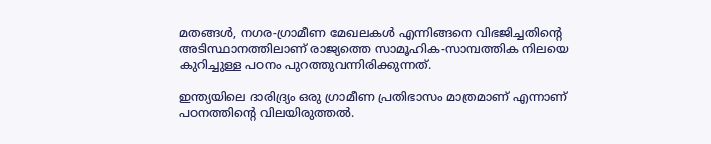മതങ്ങള്‍, നഗര-ഗ്രാമീണ മേഖലകള്‍ എന്നിങ്ങനെ വിഭജിച്ചതിന്റെ അടിസ്ഥാനത്തിലാണ് രാജ്യത്തെ സാമൂഹിക-സാമ്പത്തിക നിലയെ കുറിച്ചുള്ള പഠനം പുറത്തുവന്നിരിക്കുന്നത്.

ഇന്ത്യയിലെ ദാരിദ്ര്യം ഒരു ഗ്രാമീണ പ്രതിഭാസം മാത്രമാണ് എന്നാണ് പഠനത്തിന്റെ വിലയിരുത്തല്‍.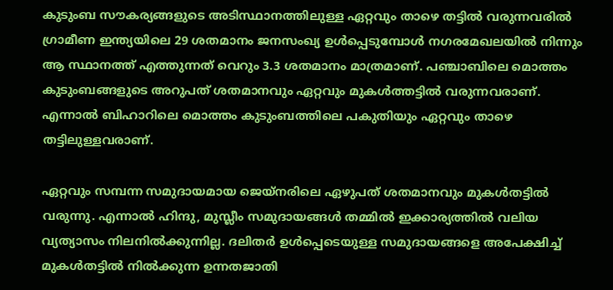കുടുംബ സൗകര്യങ്ങളുടെ അടിസ്ഥാനത്തിലുള്ള ഏറ്റവും താഴെ തട്ടില്‍ വരുന്നവരില്‍ ഗ്രാമീണ ഇന്ത്യയിലെ 29 ശതമാനം ജനസംഖ്യ ഉള്‍പ്പെടുമ്പോള്‍ നഗരമേഖലയില്‍ നിന്നും ആ സ്ഥാനത്ത് എത്തുന്നത് വെറും 3.3 ശതമാനം മാത്രമാണ്. പഞ്ചാബിലെ മൊത്തം കുടുംബങ്ങളുടെ അറുപത് ശതമാനവും ഏറ്റവും മുകള്‍ത്തട്ടില്‍ വരുന്നവരാണ്. എന്നാല്‍ ബിഹാറിലെ മൊത്തം കുടുംബത്തിലെ പകുതിയും ഏറ്റവും താഴെ തട്ടിലുള്ളവരാണ്.

ഏറ്റവും സമ്പന്ന സമുദായമായ ജെയ്‌നരിലെ ഏഴുപത് ശതമാനവും മുകള്‍തട്ടില്‍ വരുന്നു. എന്നാല്‍ ഹിന്ദു, മുസ്ലീം സമുദായങ്ങള്‍ തമ്മില്‍ ഇക്കാര്യത്തില്‍ വലിയ വ്യത്യാസം നിലനില്‍ക്കുന്നില്ല. ദലിതര്‍ ഉള്‍പ്പെടെയുള്ള സമുദായങ്ങളെ അപേക്ഷിച്ച് മുകള്‍തട്ടില്‍ നില്‍ക്കുന്ന ഉന്നതജാതി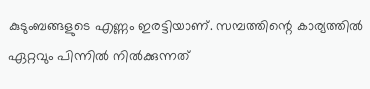കുടുംബങ്ങളുടെ എണ്ണം ഇരട്ടിയാണ്. സമ്പത്തിന്റെ കാര്യത്തില്‍ ഏറ്റവും പിന്നില്‍ നില്‍ക്കുന്നത്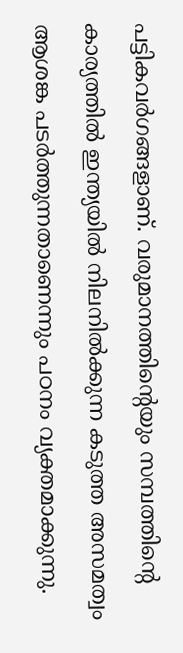പട്ടികവര്‍ഗങ്ങളാണ്. വരുമാനത്തിന്റെയും സമ്പത്തിന്റെ കാര്യത്തില്‍ ഇന്ത്യയില്‍ നിലനില്‍ക്കുന്ന കടുത്ത അസമത്വം ആശങ്ക പടര്‍ത്തുന്നതാണെന്നും പഠനം വ്യക്തമാക്കുന്നു.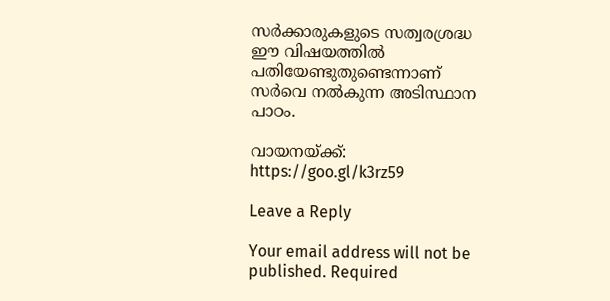സര്‍ക്കാരുകളുടെ സത്വരശ്രദ്ധ ഈ വിഷയത്തില്‍ പതിയേണ്ടുതുണ്ടെന്നാണ് സര്‍വെ നല്‍കുന്ന അടിസ്ഥാന പാഠം.

വായനയ്ക്ക്: https://goo.gl/k3rz59

Leave a Reply

Your email address will not be published. Required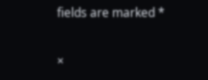fields are marked *

×